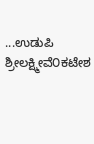...ಉಡುಪಿ ಶ್ರೀಲಕ್ಷ್ಮೀವೆ೦ಕಟೇಶ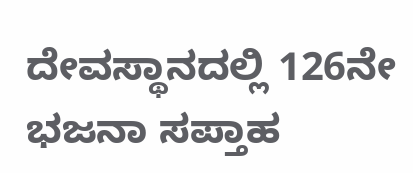ದೇವಸ್ಥಾನದಲ್ಲಿ 126ನೇ ಭಜನಾ ಸಪ್ತಾಹ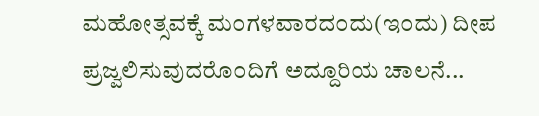ಮಹೋತ್ಸವಕ್ಕೆ ಮ೦ಗಳವಾರದ೦ದು(ಇ೦ದು) ದೀಪ ಪ್ರಜ್ವಲಿಸುವುದರೊ೦ದಿಗೆ ಅದ್ದೂರಿಯ ಚಾಲನೆ...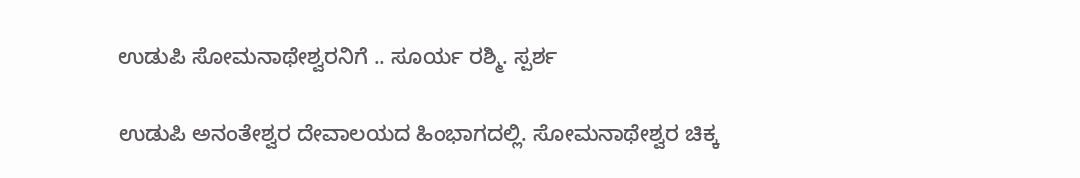ಉಡುಪಿ ಸೋಮನಾಥೇಶ್ವರನಿಗೆ .. ಸೂರ್ಯ ರಶ್ಮಿ. ಸ್ಪರ್ಶ

ಉಡುಪಿ ಅನಂತೇಶ್ವರ ದೇವಾಲಯದ ಹಿಂಭಾಗದಲ್ಲಿ. ಸೋಮನಾಥೇಶ್ವರ ಚಿಕ್ಕ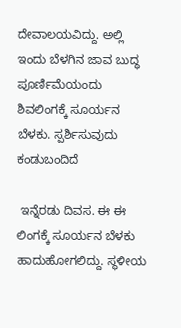ದೇವಾಲಯವಿದ್ದು. ಅಲ್ಲಿ ಇಂದು ಬೆಳಗಿನ ಜಾವ ಬುದ್ಧ ಪೂರ್ಣಿಮೆಯಂದು ಶಿವಲಿಂಗಕ್ಕೆ ಸೂರ್ಯನ ಬೆಳಕು. ಸ್ಪರ್ಶಿಸುವುದು ಕಂಡುಬಂದಿದೆ

 ಇನ್ನೆರಡು ದಿವಸ. ಈ ಈ ಲಿಂಗಕ್ಕೆ ಸೂರ್ಯನ ಬೆಳಕು ಹಾದುಹೋಗಲಿದ್ದು. ಸ್ಥಳೀಯ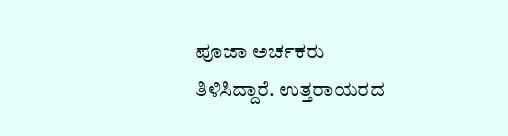ಪೂಜಾ ಅರ್ಚಕರು ತಿಳಿಸಿದ್ದಾರೆ. ಉತ್ತರಾಯರದ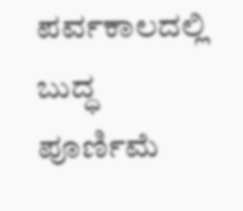ಪರ್ವಕಾಲದಲ್ಲಿ ಬುದ್ಧ ಪೂರ್ಣಿಮೆ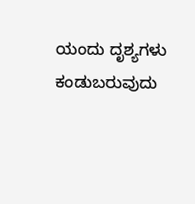ಯಂದು ದೃಶ್ಯಗಳು ಕಂಡುಬರುವುದು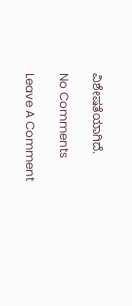ವಿಶೇಷತೆಯಾಗಿದೆ.

No Comments

Leave A Comment